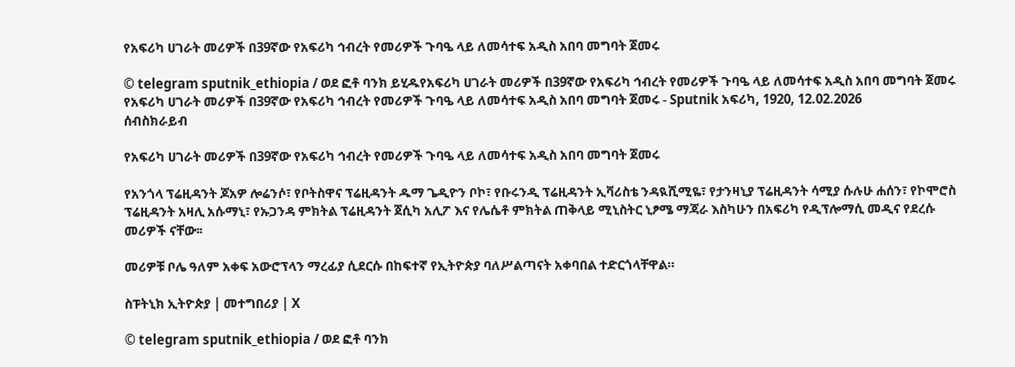የአፍሪካ ሀገራት መሪዎች በ39ኛው የአፍሪካ ኅብረት የመሪዎች ጉባዔ ላይ ለመሳተፍ አዲስ አበባ መግባት ጀመሩ

© telegram sputnik_ethiopia / ወደ ፎቶ ባንክ ይሂዱየአፍሪካ ሀገራት መሪዎች በ39ኛው የአፍሪካ ኅብረት የመሪዎች ጉባዔ ላይ ለመሳተፍ አዲስ አበባ መግባት ጀመሩ
የአፍሪካ ሀገራት መሪዎች በ39ኛው የአፍሪካ ኅብረት የመሪዎች ጉባዔ ላይ ለመሳተፍ አዲስ አበባ መግባት ጀመሩ - Sputnik አፍሪካ, 1920, 12.02.2026
ሰብስክራይብ

የአፍሪካ ሀገራት መሪዎች በ39ኛው የአፍሪካ ኅብረት የመሪዎች ጉባዔ ላይ ለመሳተፍ አዲስ አበባ መግባት ጀመሩ

የአንጎላ ፕሬዚዳንት ጆአዎ ሎሬንሶ፣ የቦትስዋና ፕሬዚዳንት ዱማ ጌዲዮን ቦኮ፣ የቡሩንዲ ፕሬዚዳንት ኢቫሪስቴ ንዳዪሺሚዬ፣ የታንዛኒያ ፕሬዚዳንት ሳሚያ ሱሉሁ ሐሰን፣ የኮሞሮስ ፕሬዚዳንት አዛሊ አሱማኒ፣ የኡጋንዳ ምክትል ፕሬዚዳንት ጀሲካ አሊፖ እና የሌሴቶ ምክትል ጠቅላይ ሚኒስትር ኒፆሜ ማጃራ እስካሁን በአፍሪካ የዲፕሎማሲ መዲና የደረሱ መሪዎች ናቸው፡፡

መሪዎቹ ቦሌ ዓለም አቀፍ አውሮፕላን ማረፊያ ሲደርሱ በከፍተኛ የኢትዮጵያ ባለሥልጣናት አቀባበል ተድርጎላቸዋል።

ስፑትኒክ ኢትዮጵያ | መተግበሪያ | X

© telegram sputnik_ethiopia / ወደ ፎቶ ባንክ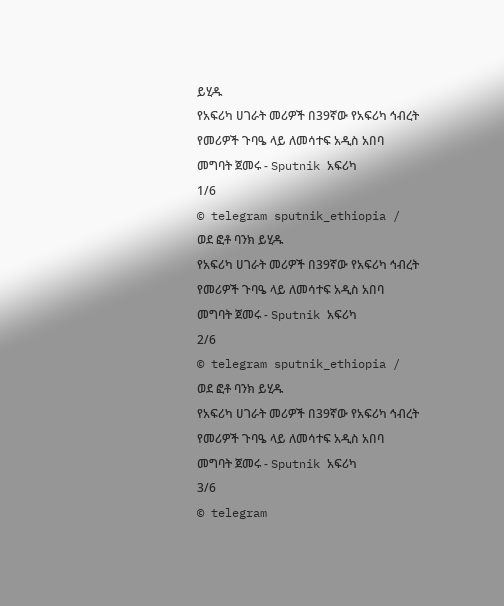ይሂዱ
የአፍሪካ ሀገራት መሪዎች በ39ኛው የአፍሪካ ኅብረት የመሪዎች ጉባዔ ላይ ለመሳተፍ አዲስ አበባ መግባት ጀመሩ - Sputnik አፍሪካ
1/6
© telegram sputnik_ethiopia / ወደ ፎቶ ባንክ ይሂዱ
የአፍሪካ ሀገራት መሪዎች በ39ኛው የአፍሪካ ኅብረት የመሪዎች ጉባዔ ላይ ለመሳተፍ አዲስ አበባ መግባት ጀመሩ - Sputnik አፍሪካ
2/6
© telegram sputnik_ethiopia / ወደ ፎቶ ባንክ ይሂዱ
የአፍሪካ ሀገራት መሪዎች በ39ኛው የአፍሪካ ኅብረት የመሪዎች ጉባዔ ላይ ለመሳተፍ አዲስ አበባ መግባት ጀመሩ - Sputnik አፍሪካ
3/6
© telegram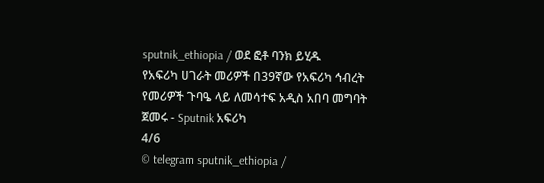sputnik_ethiopia / ወደ ፎቶ ባንክ ይሂዱ
የአፍሪካ ሀገራት መሪዎች በ39ኛው የአፍሪካ ኅብረት የመሪዎች ጉባዔ ላይ ለመሳተፍ አዲስ አበባ መግባት ጀመሩ - Sputnik አፍሪካ
4/6
© telegram sputnik_ethiopia /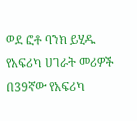ወደ ፎቶ ባንክ ይሂዱ
የአፍሪካ ሀገራት መሪዎች በ39ኛው የአፍሪካ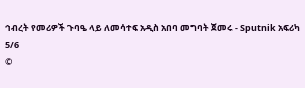ኅብረት የመሪዎች ጉባዔ ላይ ለመሳተፍ አዲስ አበባ መግባት ጀመሩ - Sputnik አፍሪካ
5/6
©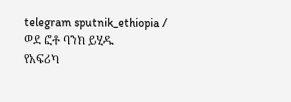telegram sputnik_ethiopia / ወደ ፎቶ ባንክ ይሂዱ
የአፍሪካ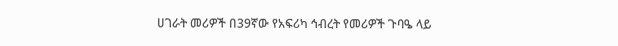ሀገራት መሪዎች በ39ኛው የአፍሪካ ኅብረት የመሪዎች ጉባዔ ላይ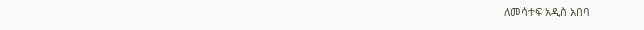ለመሳተፍ አዲስ አበባ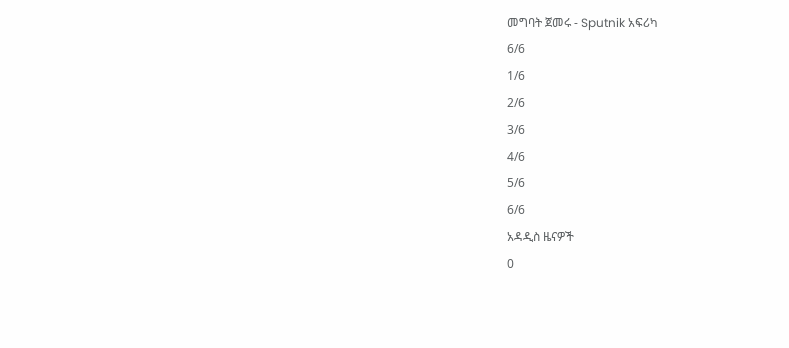መግባት ጀመሩ - Sputnik አፍሪካ
6/6
1/6
2/6
3/6
4/6
5/6
6/6
አዳዲስ ዜናዎች
0